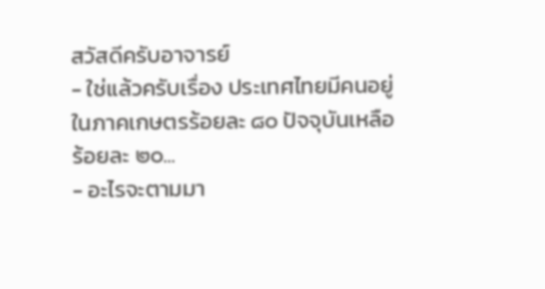สวัสดีครับอาจารย์
- ใช่แล้วครับเรื่อง ประเทศไทยมีคนอยู่ในภาคเกษตรร้อยละ ๘๐ ปัจจุบันเหลือร้อยละ ๒๐...
- อะไรจะตามมา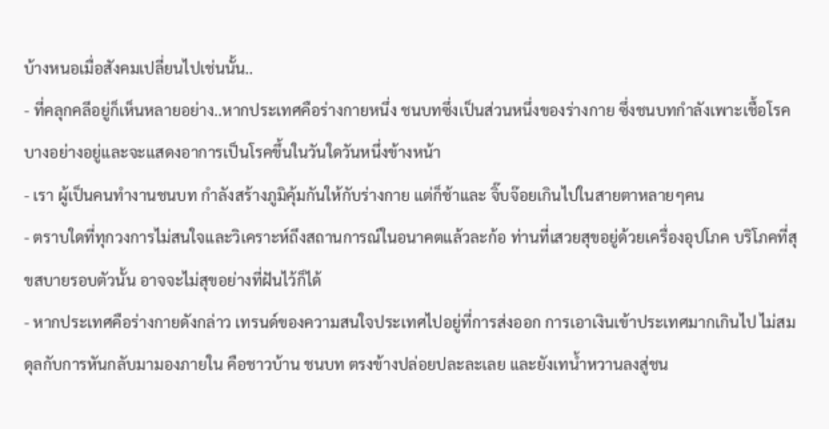บ้างหนอเมื่อสังคมเปลี่ยนไปเช่นนั้น..
- ที่คลุกคลีอยู่ก็เห็นหลายอย่าง..หากประเทศคือร่างกายหนึ่ง ชนบทซึ่งเป็นส่วนหนึ่งของร่างกาย ซึ่งชนบทกำลังเพาะเชื้อโรคบางอย่างอยู่และจะแสดงอาการเป็นโรคขึ้นในวันใดวันหนึ่งข้างหน้า
- เรา ผู้เป็นคนทำงานชนบท กำลังสร้างภูมิคุ้มกันให้กับร่างกาย แต่ก็ช้าและ จิ๊บจ๊อยเกินไปในสายตาหลายๆคน
- ตราบใดที่ทุกวงการไม่สนใจและวิเคราะห์ถึงสถานการณ์ในอนาคตแล้วละก้อ ท่านที่เสวยสุขอยู่ด้วยเครื่องอุปโภค บริโภคที่สุขสบายรอบตัวนั้น อาจจะไม่สุขอย่างที่ฝันไว้ก็ได้
- หากประเทศคือร่างกายดังกล่าว เทรนด์ของความสนใจประเทศไปอยู่ที่การส่งออก การเอาเงินเข้าประเทศมากเกินไป ไม่สมดุลกับการหันกลับมามองภายใน คือชาวบ้าน ชนบท ตรงข้างปล่อยปละละเลย และยังเทน้ำหวานลงสู่ชน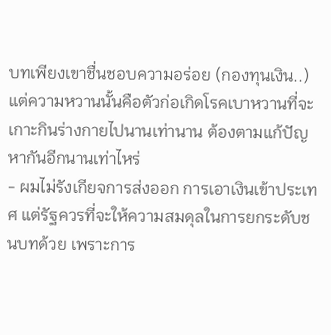บทเพียงเขาชื่นชอบความอร่อย (กองทุนเงิน..) แต่ความหวานนั้นคือตัวก่อเกิดโรคเบาหวานที่จะเกาะกินร่างกายไปนานเท่านาน ต้องตามแก้ปัญหากันอีกนานเท่าไหร่
- ผมไม่รังเกียจการส่งออก การเอาเงินเข้าประเทศ แต่รัฐควรที่จะให้ความสมดุลในการยกระดับชนบทด้วย เพราะการ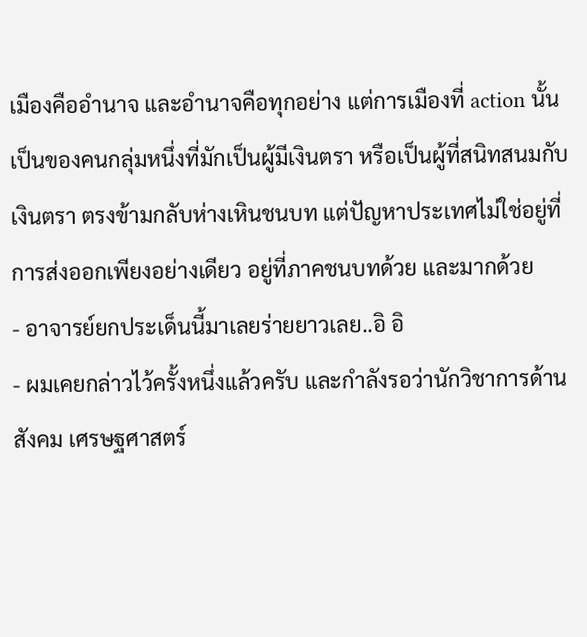เมืองคืออำนาจ และอำนาจคือทุกอย่าง แต่การเมืองที่ action นั้นเป็นของคนกลุ่มหนึ่งที่มักเป็นผู้มีเงินตรา หรือเป็นผู้ที่สนิทสนมกับเงินตรา ตรงข้ามกลับห่างเหินชนบท แต่ปัญหาประเทศไม่ใช่อยู่ที่การส่งออกเพียงอย่างเดียว อยู่ที่ภาคชนบทด้วย และมากด้วย
- อาจารย์ยกประเด็นนี้มาเลยร่ายยาวเลย..อิ อิ
- ผมเคยกล่าวไว้ครั้งหนึ่งแล้วครับ และกำลังรอว่านักวิชาการด้านสังคม เศรษฐศาสตร์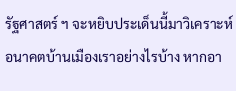รัฐศาสตร์ ฯ จะหยิบประเด็นนี้มาวิเคราะห์อนาคตบ้านเมืองเราอย่างไรบ้าง หากอา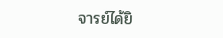จารย์ได้ยิ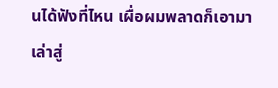นได้ฟังที่ไหน เผื่อผมพลาดก็เอามาเล่าสู่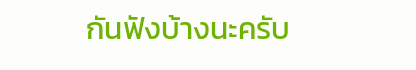กันฟังบ้างนะครับ